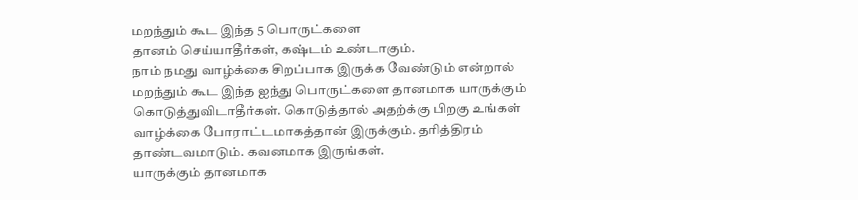மறந்தும் கூட இந்த 5 பொருட்களை
தானம் செய்யாதீர்கள், கஷ்டம் உண்டாகும்.
நாம் நமது வாழ்க்கை சிறப்பாக இருக்க வேண்டும் என்றால் மறந்தும் கூட இந்த ஐந்து பொருட்களை தானமாக யாருக்கும் கொடுத்துவிடாதீர்கள். கொடுத்தால் அதற்க்கு பிறகு உங்கள் வாழ்க்கை போராட்டமாகத்தான் இருக்கும். தரித்திரம் தாண்டவமாடும். கவனமாக இருங்கள்.
யாருக்கும் தானமாக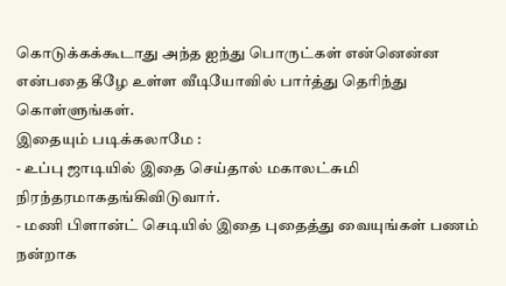கொடுக்கக்கூடாது அந்த ஐந்து பொருட்கள் என்னென்ன என்பதை கீழே உள்ள வீடியோவில் பார்த்து தெரிந்து கொள்ளுங்கள்.
இதையும் படிக்கலாமே :
- உப்பு ஜாடியில் இதை செய்தால் மகாலட்சுமி நிரந்தரமாகதங்கிவிடுவார்.
- மணி பிளான்ட் செடியில் இதை புதைத்து வையுங்கள் பணம் நன்றாக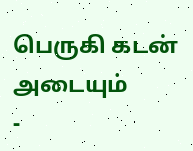பெருகி கடன் அடையும்
-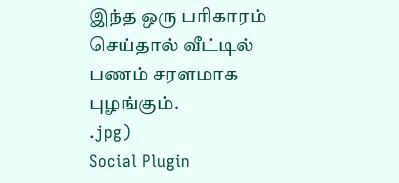இந்த ஒரு பரிகாரம் செய்தால் வீட்டில் பணம் சரளமாக புழங்கும்.
.jpg)
Social Plugin